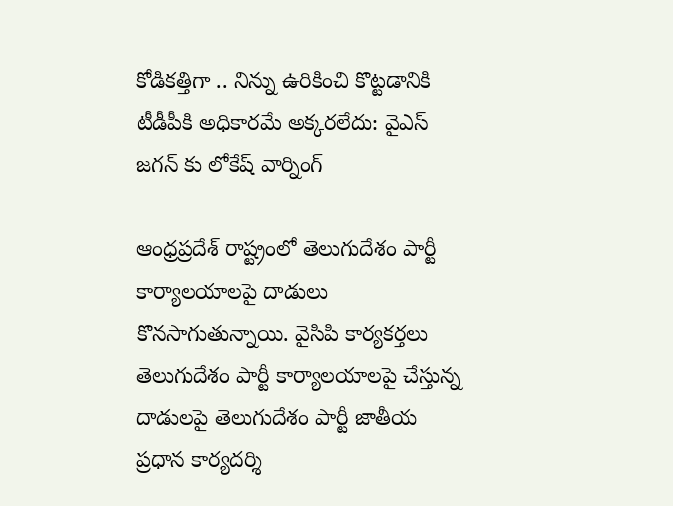కోడికత్తిగా .. నిన్ను ఉరికించి కొట్టడానికి టీడీపీకి అధికారమే అక్కరలేదు: వైఎస్ జగన్ కు లోకేష్ వార్నింగ్

ఆంధ్రప్రదేశ్ రాష్ట్రంలో తెలుగుదేశం పార్టీ కార్యాలయాలపై దాడులు కొనసాగుతున్నాయి. వైసిపి కార్యకర్తలు తెలుగుదేశం పార్టీ కార్యాలయాలపై చేస్తున్న దాడులపై తెలుగుదేశం పార్టీ జాతీయ ప్రధాన కార్యదర్శి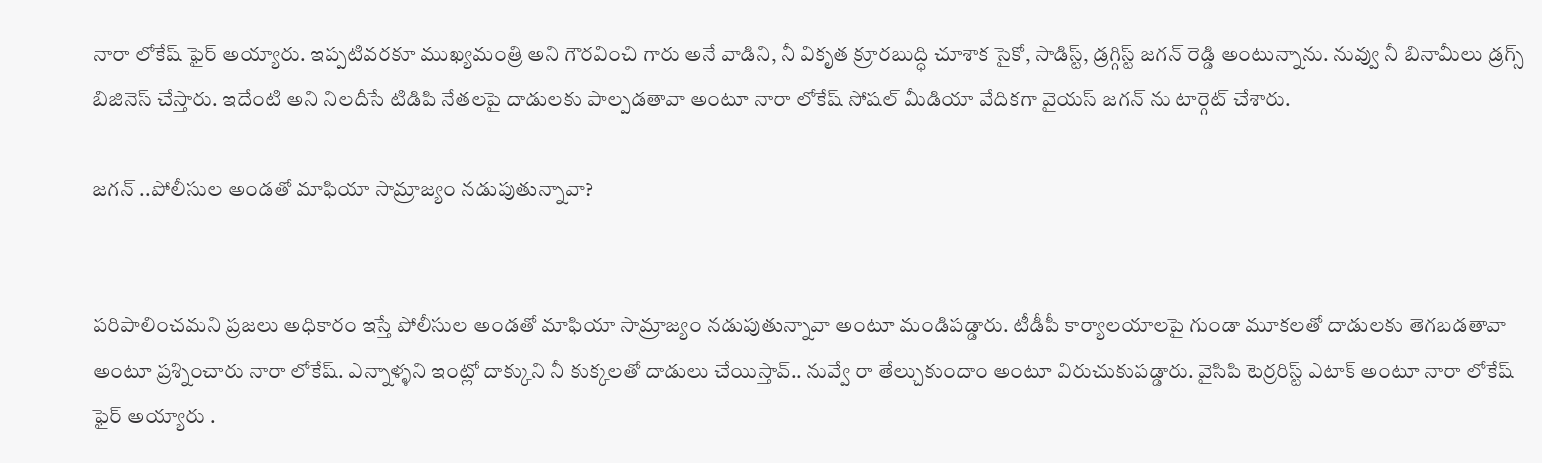నారా లోకేష్ ఫైర్ అయ్యారు. ఇప్పటివరకూ ముఖ్యమంత్రి అని గౌరవించి గారు అనే వాడిని, నీ వికృత క్రూరబుద్ధి చూశాక సైకో, సాడిస్ట్, డ్రగ్గిస్ట్ జగన్ రెడ్డి అంటున్నాను. నువ్వు నీ బినామీలు డ్రగ్స్ బిజినెస్ చేస్తారు. ఇదేంటి అని నిలదీసే టిడిపి నేతలపై దాడులకు పాల్పడతావా అంటూ నారా లోకేష్ సోషల్ మీడియా వేదికగా వైయస్ జగన్ ను టార్గెట్ చేశారు.

జగన్ ..పోలీసుల అండతో మాఫియా సామ్రాజ్యం నడుపుతున్నావా?


పరిపాలించమని ప్రజలు అధికారం ఇస్తే పోలీసుల అండతో మాఫియా సామ్రాజ్యం నడుపుతున్నావా అంటూ మండిపడ్డారు. టీడీపీ కార్యాలయాలపై గుండా మూకలతో దాడులకు తెగబడతావా అంటూ ప్రశ్నించారు నారా లోకేష్. ఎన్నాళ్ళని ఇంట్లో దాక్కుని నీ కుక్కలతో దాడులు చేయిస్తావ్.. నువ్వే రా తేల్చుకుందాం అంటూ విరుచుకుపడ్డారు. వైసిపి టెర్రరిస్ట్ ఎటాక్ అంటూ నారా లోకేష్ ఫైర్ అయ్యారు .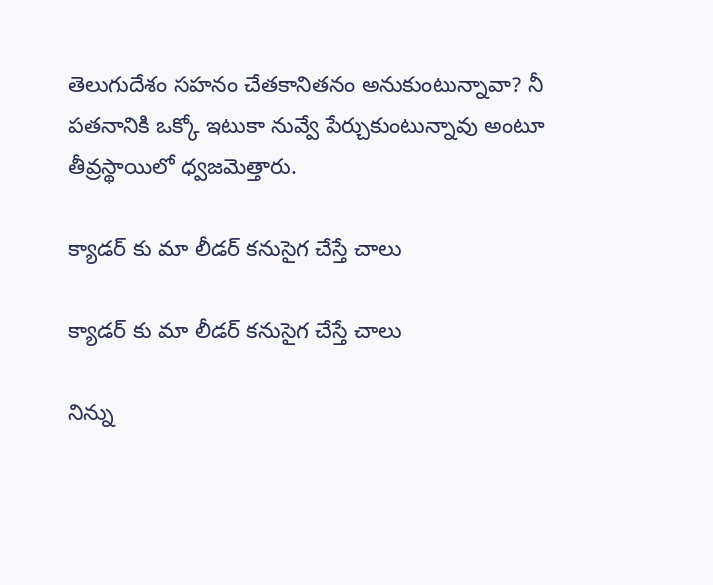తెలుగుదేశం స‌హ‌నం చేత‌కానిత‌నం అనుకుంటున్నావా? నీ ప‌త‌నానికి ఒక్కో ఇటుకా నువ్వే పేర్చుకుంటున్నావు అంటూ తీవ్రస్థాయిలో ధ్వజమెత్తారు.

క్యాడర్ కు మా లీడర్ కనుసైగ చేస్తే చాలు

క్యాడర్ కు మా లీడర్ కనుసైగ చేస్తే చాలు

నిన్ను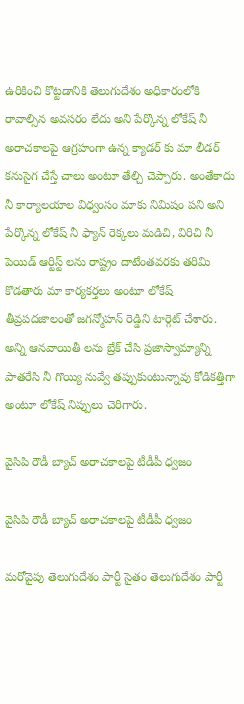ఉరికించి కొట్టడానికి తెలుగుదేశం అధికారంలోకి రావాల్సిన అవసరం లేదు అని పేర్కొన్న లోకేష్ నీ అరాచకాలపై ఆగ్రహంగా ఉన్న క్యాడర్ కు మా లీడర్ కనుసైగ చేస్తే చాలు అంటూ తేల్చి చెప్పారు. అంతేకాదు నీ కార్యాలయాల విధ్వంసం మాకు నిమిషం పని అని పేర్కొన్న లోకేష్ నీ ఫ్యాన్ రెక్కలు మడిచి, విరిచి నీ పెయిడ్ ఆర్టిస్ట్ లను రాష్ట్రం దాటేంతవరకు తరిమి కొడతారు మా కార్యకర్తలు అంటూ లోకేష్ తీవ్రపదజాలంతో జగన్మోహన్ రెడ్డిని టార్గెట్ చేశారు. అన్ని ఆనవాయితీ లను బ్రేక్ చేసి ప్రజాస్వామ్యాన్ని పాతరేసి నీ గొయ్యి నువ్వే తప్పుకుంటున్నావు కోడికత్తిగా అంటూ లోకేష్ నిప్పులు చెరిగారు.

వైసిపి రౌడీ బ్యాచ్ అరాచకాలపై టీడీపీ ధ్వజం

వైసిపి రౌడీ బ్యాచ్ అరాచకాలపై టీడీపీ ధ్వజం

మరోవైపు తెలుగుదేశం పార్టీ సైతం తెలుగుదేశం పార్టీ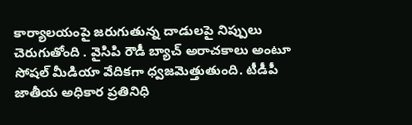కార్యాలయంపై జరుగుతున్న దాడులపై నిప్పులు చెరుగుతోంది . వైసిపి రౌడీ బ్యాచ్ అరాచకాలు అంటూ సోషల్ మీడియా వేదికగా ధ్వజమెత్తుతుంది. టీడీపీ జాతీయ అధికార ప్రతినిధి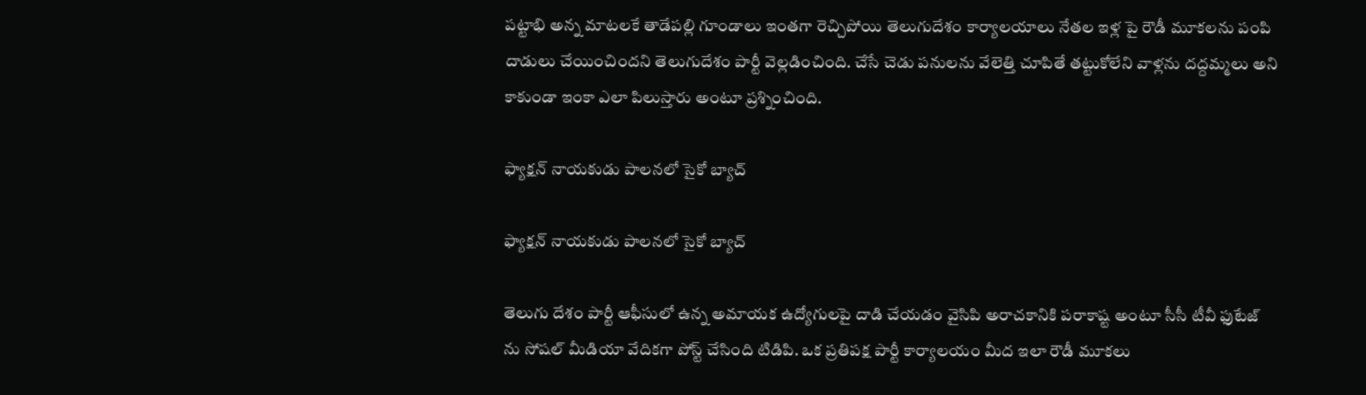పట్టాభి అన్న మాటలకే తాడేపల్లి గూండాలు ఇంతగా రెచ్చిపోయి తెలుగుదేశం కార్యాలయాలు నేతల ఇళ్ల పై రౌడీ మూకలను పంపి దాడులు చేయించిందని తెలుగుదేశం పార్టీ వెల్లడించింది. చేసే చెడు పనులను వేలెత్తి చూపితే తట్టుకోలేని వాళ్లను దద్దమ్మలు అని కాకుండా ఇంకా ఎలా పిలుస్తారు అంటూ ప్రశ్నించింది.

ఫ్యాక్షన్ నాయకుడు పాలనలో సైకో బ్యాచ్

ఫ్యాక్షన్ నాయకుడు పాలనలో సైకో బ్యాచ్

తెలుగు దేశం పార్టీ ఆఫీసులో ఉన్న అమాయక ఉద్యోగులపై దాడి చేయడం వైసిపి అరాచకానికి పరాకాష్ట అంటూ సీసీ టీవీ ఫుటేజ్ ను సోషల్ మీడియా వేదికగా పోస్ట్ చేసింది టిడిపి. ఒక ప్రతిపక్ష పార్టీ కార్యాలయం మీద ఇలా రౌడీ మూకలు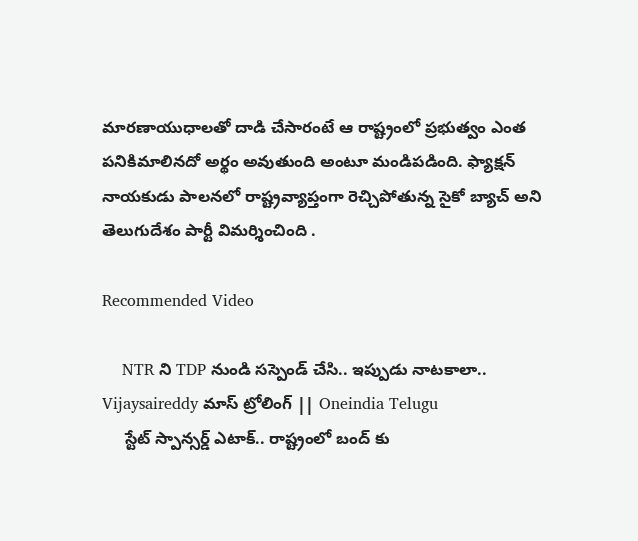మారణాయుధాలతో దాడి చేసారంటే ఆ రాష్ట్రంలో ప్రభుత్వం ఎంత పనికిమాలినదో అర్థం అవుతుంది అంటూ మండిపడింది. ఫ్యాక్షన్ నాయకుడు పాలనలో రాష్ట్రవ్యాప్తంగా రెచ్చిపోతున్న సైకో బ్యాచ్ అని తెలుగుదేశం పార్టీ విమర్శించింది .

Recommended Video

    NTR ని TDP నుండి సస్పెండ్ చేసి.. ఇప్పుడు నాటకాలా.. Vijaysaireddy మాస్ ట్రోలింగ్ || Oneindia Telugu
     స్టేట్ స్పాన్సర్డ్ ఎటాక్.. రాష్ట్రంలో బంద్ కు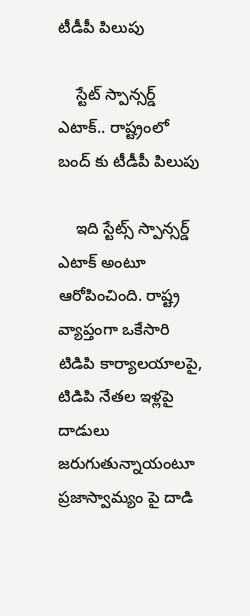టీడీపీ పిలుపు

    స్టేట్ స్పాన్సర్డ్ ఎటాక్.. రాష్ట్రంలో బంద్ కు టీడీపీ పిలుపు

    ఇది స్టేట్స్ స్పాన్సర్డ్ ఎటాక్ అంటూ ఆరోపించింది. రాష్ట్ర వ్యాప్తంగా ఒకేసారి టిడిపి కార్యాలయాలపై, టిడిపి నేతల ఇళ్లపై దాడులు జరుగుతున్నాయంటూ ప్రజాస్వామ్యం పై దాడి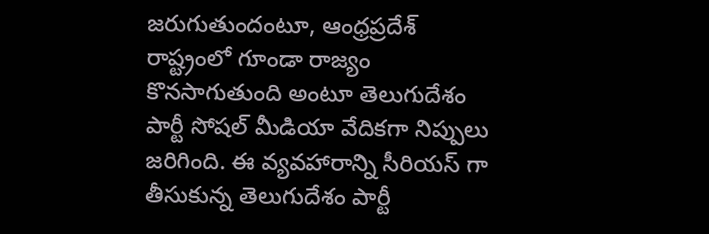జరుగుతుందంటూ, ఆంధ్రప్రదేశ్ రాష్ట్రంలో గూండా రాజ్యం కొనసాగుతుంది అంటూ తెలుగుదేశం పార్టీ సోషల్ మీడియా వేదికగా నిప్పులు జరిగింది. ఈ వ్యవహారాన్ని సీరియస్ గా తీసుకున్న తెలుగుదేశం పార్టీ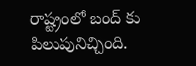రాష్ట్రంలో బంద్ కు పిలుపునిచ్చింది.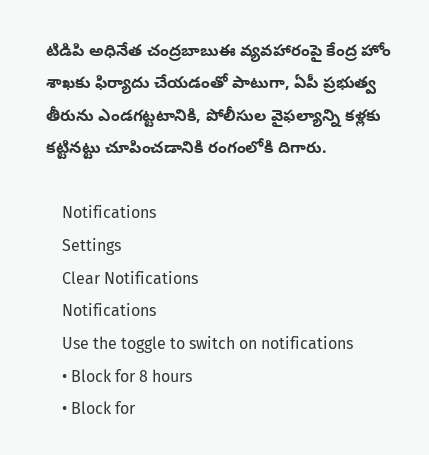టిడిపి అధినేత చంద్రబాబుఈ వ్యవహారంపై కేంద్ర హోం శాఖకు ఫిర్యాదు చేయడంతో పాటుగా, ఏపీ ప్రభుత్వ తీరును ఎండగట్టటానికి, పోలీసుల వైఫల్యాన్ని కళ్లకు కట్టినట్టు చూపించడానికి రంగంలోకి దిగారు.

    Notifications
    Settings
    Clear Notifications
    Notifications
    Use the toggle to switch on notifications
    • Block for 8 hours
    • Block for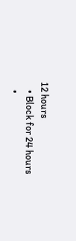12 hours
    • Block for 24 hours
    •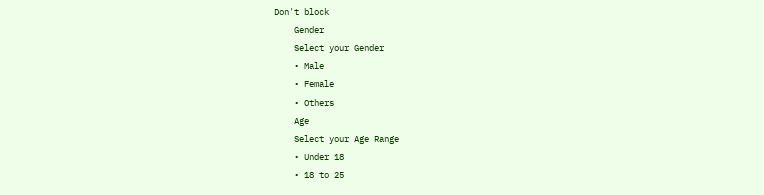Don't block
    Gender
    Select your Gender
    • Male
    • Female
    • Others
    Age
    Select your Age Range
    • Under 18
    • 18 to 25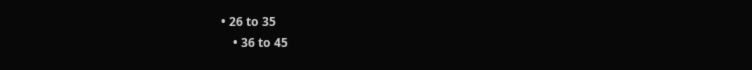• 26 to 35
    • 36 to 45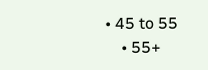• 45 to 55
    • 55+